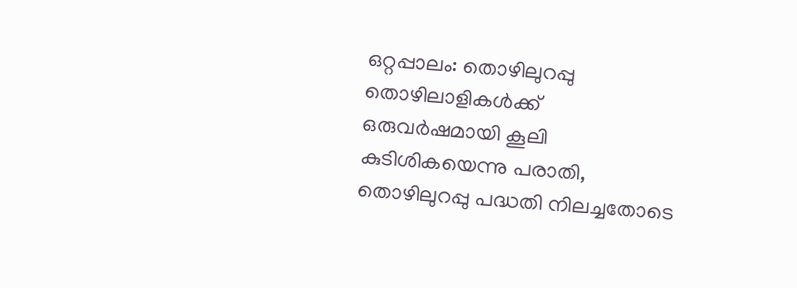ഒറ്റപ്പാലം: തൊഴിലുറപ്പു തൊഴിലാളികൾക്ക് ഒരുവർഷമായി കൂലി കുടിശികയെന്നു പരാതി, തൊഴിലുറപ്പു പദ്ധതി നിലച്ചതോടെ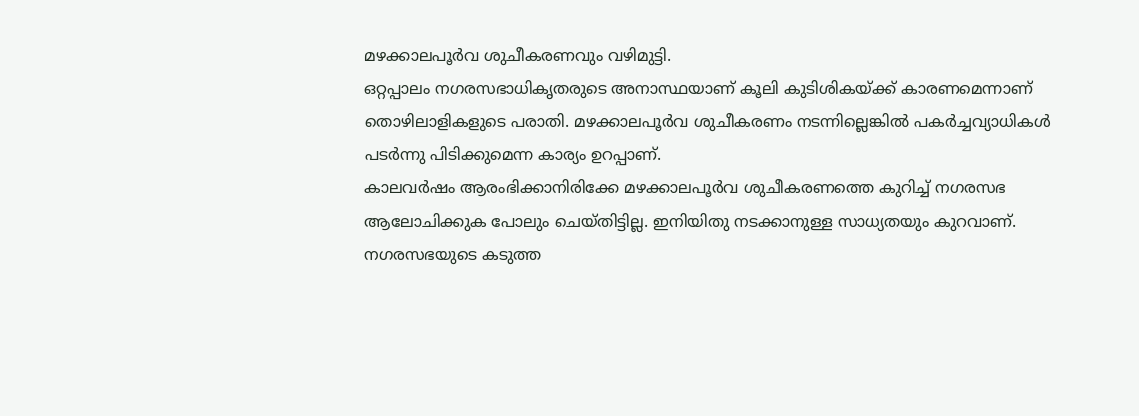മഴക്കാലപൂർവ ശുചീകരണവും വഴിമുട്ടി.
ഒറ്റപ്പാലം നഗരസഭാധികൃതരുടെ അനാസ്ഥയാണ് കൂലി കുടിശികയ്ക്ക് കാരണമെന്നാണ് തൊഴിലാളികളുടെ പരാതി. മഴക്കാലപൂർവ ശുചീകരണം നടന്നില്ലെങ്കിൽ പകർച്ചവ്യാധികൾ പടർന്നു പിടിക്കുമെന്ന കാര്യം ഉറപ്പാണ്.
കാലവർഷം ആരംഭിക്കാനിരിക്കേ മഴക്കാലപൂർവ ശുചീകരണത്തെ കുറിച്ച് നഗരസഭ ആലോചിക്കുക പോലും ചെയ്തിട്ടില്ല. ഇനിയിതു നടക്കാനുള്ള സാധ്യതയും കുറവാണ്.
നഗരസഭയുടെ കടുത്ത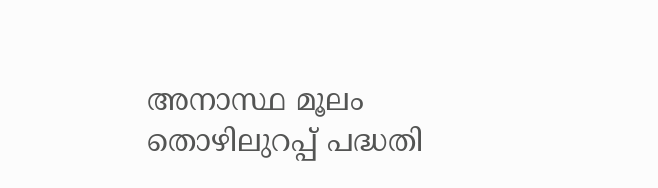അനാസ്ഥ മൂലം തൊഴിലുറപ്പ് പദ്ധതി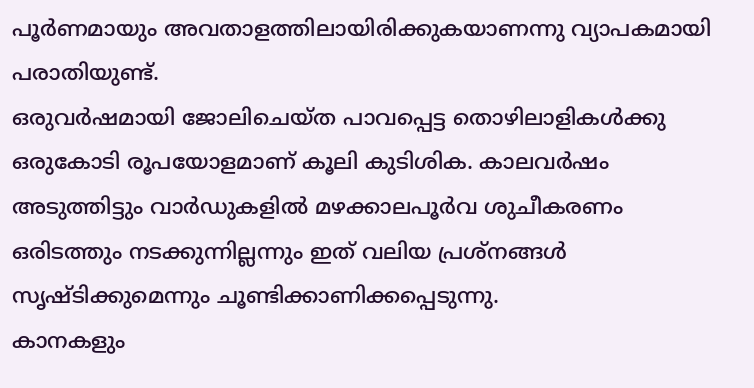പൂർണമായും അവതാളത്തിലായിരിക്കുകയാണന്നു വ്യാപകമായി പരാതിയുണ്ട്.
ഒരുവർഷമായി ജോലിചെയ്ത പാവപ്പെട്ട തൊഴിലാളികൾക്കു ഒരുകോടി രൂപയോളമാണ് കൂലി കുടിശിക. കാലവർഷം അടുത്തിട്ടും വാർഡുകളിൽ മഴക്കാലപൂർവ ശുചീകരണം ഒരിടത്തും നടക്കുന്നില്ലന്നും ഇത് വലിയ പ്രശ്നങ്ങൾ സൃഷ്ടിക്കുമെന്നും ചൂണ്ടിക്കാണിക്കപ്പെടുന്നു.
കാനകളും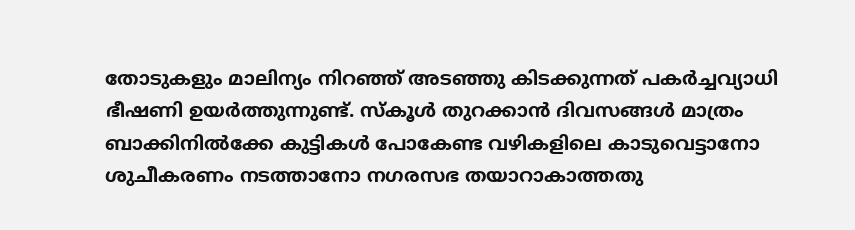തോടുകളും മാലിന്യം നിറഞ്ഞ് അടഞ്ഞു കിടക്കുന്നത് പകർച്ചവ്യാധി ഭീഷണി ഉയർത്തുന്നുണ്ട്. സ്കൂൾ തുറക്കാൻ ദിവസങ്ങൾ മാത്രം ബാക്കിനിൽക്കേ കുട്ടികൾ പോകേണ്ട വഴികളിലെ കാടുവെട്ടാനോ ശുചീകരണം നടത്താനോ നഗരസഭ തയാറാകാത്തതു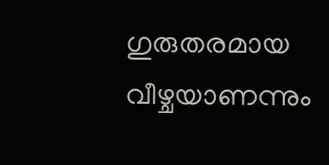ഗുരുതരമായ വീഴ്ചയാണന്നും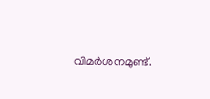വിമർശനമുണ്ട്.